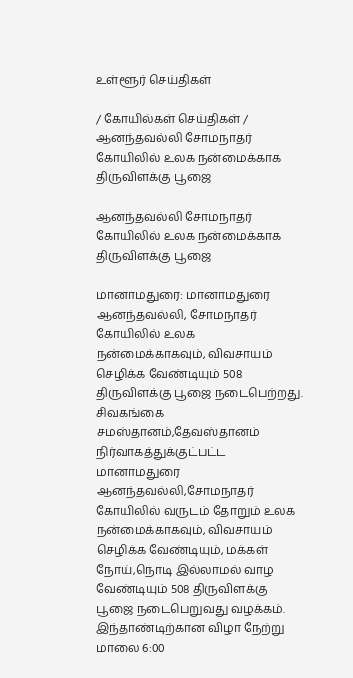உள்ளூர் செய்திகள்

/ கோயில்கள் செய்திகள் / ஆனந்தவல்லி சோமநாதர் கோயிலில் உலக நன்மைக்காக திருவிளக்கு பூஜை

ஆனந்தவல்லி சோமநாதர் கோயிலில் உலக நன்மைக்காக திருவிளக்கு பூஜை

மானாமதுரை: மானாமதுரை ஆனந்தவல்லி, சோமநாதர் கோயிலில் உலக நன்மைக்காகவும், விவசாயம் செழிக்க வேண்டியும் 508 திருவிளக்கு பூஜை நடைபெற்றது. சிவகங்கை சமஸ்தானம்,தேவஸ்தானம் நிர்வாகத்துக்குட்பட்ட மானாமதுரை ஆனந்தவல்லி,சோமநாதர் கோயிலில் வருடம் தோறும் உலக நன்மைக்காகவும், விவசாயம் செழிக்க வேண்டியும், மக்கள் நோய்,நொடி இல்லாமல் வாழ வேண்டியும் 508 திருவிளக்கு பூஜை நடைபெறுவது வழக்கம். இந்தாண்டிற்கான விழா நேற்று மாலை 6:00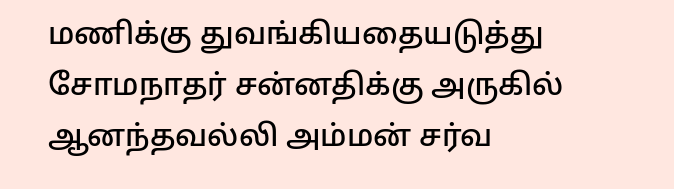மணிக்கு துவங்கியதையடுத்து சோமநாதர் சன்னதிக்கு அருகில் ஆனந்தவல்லி அம்மன் சர்வ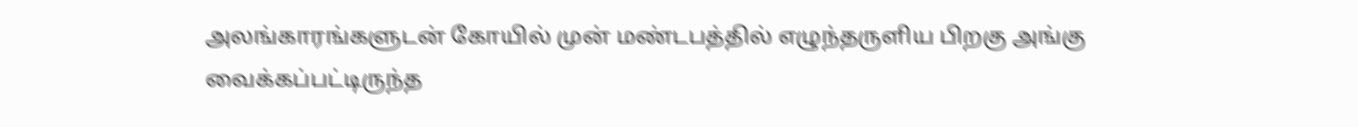அலங்காரங்களுடன் கோயில் முன் மண்டபத்தில் எழுந்தருளிய பிறகு அங்கு வைக்கப்பட்டிருந்த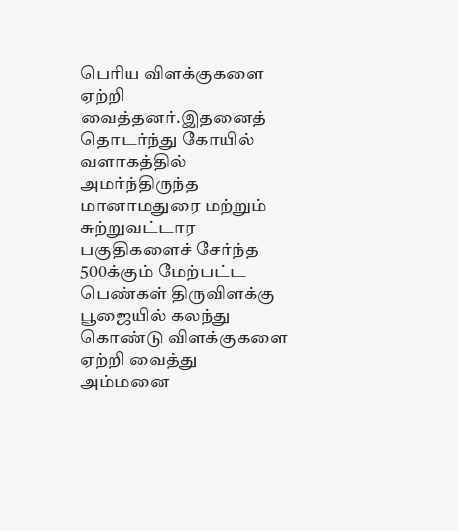பெரிய விளக்குகளை ஏற்றி வைத்தனர்.இதனைத் தொடர்ந்து கோயில் வளாகத்தில் அமர்ந்திருந்த மானாமதுரை மற்றும் சுற்றுவட்டார பகுதிகளைச் சேர்ந்த 500க்கும் மேற்பட்ட பெண்கள் திருவிளக்கு பூஜையில் கலந்து கொண்டு விளக்குகளை ஏற்றி வைத்து அம்மனை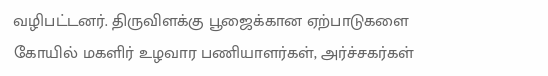வழிபட்டனர். திருவிளக்கு பூஜைக்கான ஏற்பாடுகளை கோயில் மகளிர் உழவார பணியாளர்கள், அர்ச்சகர்கள்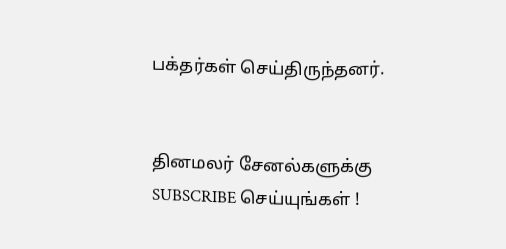பக்தர்கள் செய்திருந்தனர்.


தினமலர் சேனல்களுக்கு SUBSCRIBE செய்யுங்கள் !